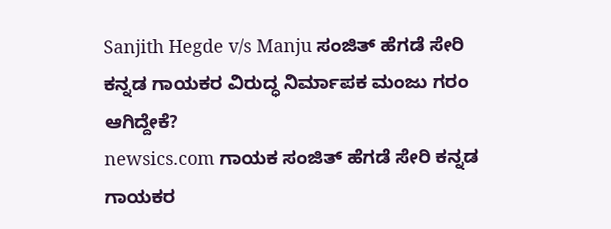Sanjith Hegde v/s Manju ಸಂಜಿತ್ ಹೆಗಡೆ ಸೇರಿ ಕನ್ನಡ ಗಾಯಕರ ವಿರುದ್ಧ ನಿರ್ಮಾಪಕ ಮಂಜು ಗರಂ ಆಗಿದ್ದೇಕೆ?
newsics.com ಗಾಯಕ ಸಂಜಿತ್ ಹೆಗಡೆ ಸೇರಿ ಕನ್ನಡ ಗಾಯಕರ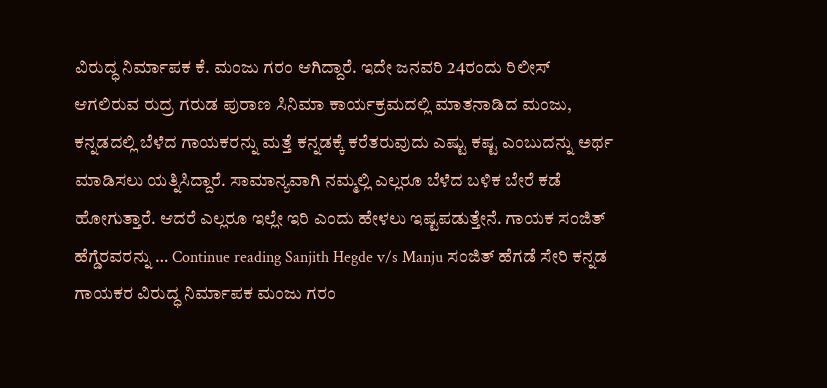ವಿರುದ್ಧ ನಿರ್ಮಾಪಕ ಕೆ. ಮಂಜು ಗರಂ ಆಗಿದ್ದಾರೆ. ಇದೇ ಜನವರಿ 24ರಂದು ರಿಲೀಸ್ ಆಗಲಿರುವ ರುದ್ರ ಗರುಡ ಪುರಾಣ ಸಿನಿಮಾ ಕಾರ್ಯಕ್ರಮದಲ್ಲಿ ಮಾತನಾಡಿದ ಮಂಜು, ಕನ್ನಡದಲ್ಲಿ ಬೆಳೆದ ಗಾಯಕರನ್ನು ಮತ್ತೆ ಕನ್ನಡಕ್ಕೆ ಕರೆತರುವುದು ಎಷ್ಟು ಕಷ್ಟ ಎಂಬುದನ್ನು ಅರ್ಥ ಮಾಡಿಸಲು ಯತ್ನಿಸಿದ್ದಾರೆ. ಸಾಮಾನ್ಯವಾಗಿ ನಮ್ಮಲ್ಲಿ ಎಲ್ಲರೂ ಬೆಳೆದ ಬಳಿಕ ಬೇರೆ ಕಡೆ ಹೋಗುತ್ತಾರೆ. ಆದರೆ ಎಲ್ಲರೂ ಇಲ್ಲೇ ಇರಿ ಎಂದು ಹೇಳಲು ಇಷ್ಟಪಡುತ್ತೇನೆ. ಗಾಯಕ ಸಂಜಿತ್ ಹೆಗ್ಡೆರವರನ್ನು … Continue reading Sanjith Hegde v/s Manju ಸಂಜಿತ್ ಹೆಗಡೆ ಸೇರಿ ಕನ್ನಡ ಗಾಯಕರ ವಿರುದ್ಧ ನಿರ್ಮಾಪಕ ಮಂಜು ಗರಂ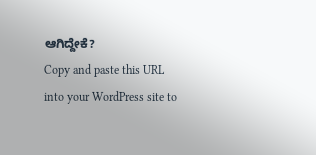ಆಗಿದ್ದೇಕೆ?
Copy and paste this URL into your WordPress site to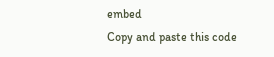embed
Copy and paste this code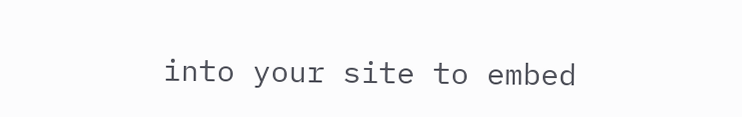into your site to embed